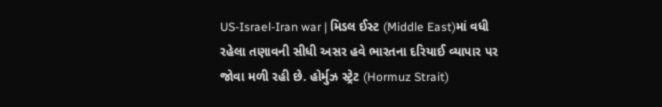US-Israel-Iran war | મિડલ ઈસ્ટ (Middle East)માં વધી રહેલા તણાવની સીધી અસર હવે ભારતના દરિયાઈ વ્યાપાર પર જોવા મળી રહી છે. હોર્મુઝ સ્ટ્રેટ (Hormuz Strait)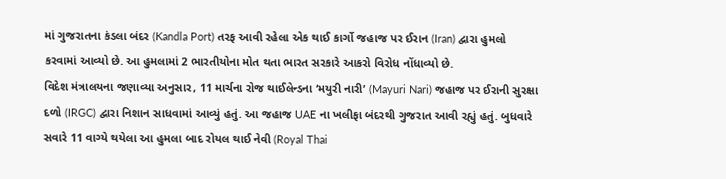માં ગુજરાતના કંડલા બંદર (Kandla Port) તરફ આવી રહેલા એક થાઈ કાર્ગો જહાજ પર ઈરાન (Iran) દ્વારા હુમલો કરવામાં આવ્યો છે. આ હુમલામાં 2 ભારતીયોના મોત થતા ભારત સરકારે આકરો વિરોધ નોંધાવ્યો છે.
વિદેશ મંત્રાલયના જણાવ્યા અનુસાર, 11 માર્ચના રોજ થાઈલેન્ડના ‘મયુરી નારી’ (Mayuri Nari) જહાજ પર ઈરાની સુરક્ષા દળો (IRGC) દ્વારા નિશાન સાધવામાં આવ્યું હતું. આ જહાજ UAE ના ખલીફા બંદરથી ગુજરાત આવી રહ્યું હતું. બુધવારે સવારે 11 વાગ્યે થયેલા આ હુમલા બાદ રોયલ થાઈ નેવી (Royal Thai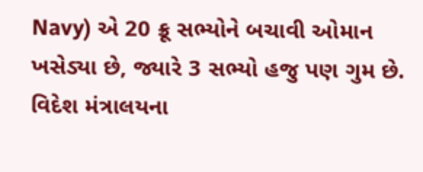Navy) એ 20 ક્રૂ સભ્યોને બચાવી ઓમાન ખસેડ્યા છે, જ્યારે 3 સભ્યો હજુ પણ ગુમ છે.
વિદેશ મંત્રાલયના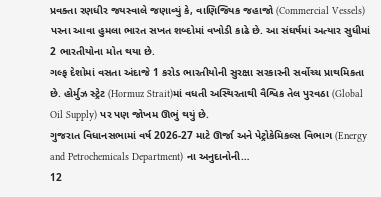પ્રવક્તા રણધીર જયસ્વાલે જણાવ્યું કે, વાણિજ્યિક જહાજો (Commercial Vessels) પરના આવા હુમલા ભારત સખત શબ્દોમાં વખોડી કાઢે છે. આ સંઘર્ષમાં અત્યાર સુધીમાં 2 ભારતીયોના મોત થયા છે.
ગલ્ફ દેશોમાં વસતા અંદાજે 1 કરોડ ભારતીયોની સુરક્ષા સરકારની સર્વોચ્ચ પ્રાથમિકતા છે. હોર્મુઝ સ્ટ્રેટ (Hormuz Strait)માં વધતી અસ્થિરતાથી વૈશ્વિક તેલ પુરવઠા (Global Oil Supply) પર પણ જોખમ ઊભું થયું છે.
ગુજરાત વિધાનસભામાં વર્ષ 2026-27 માટે ઊર્જા અને પેટ્રોકેમિકલ્સ વિભાગ (Energy and Petrochemicals Department) ના અનુદાનોની…
12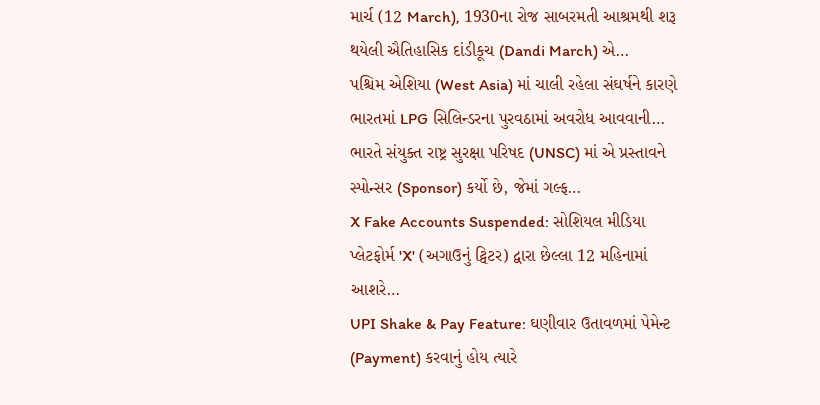માર્ચ (12 March), 1930ના રોજ સાબરમતી આશ્રમથી શરૂ થયેલી ઐતિહાસિક દાંડીકૂચ (Dandi March) એ…
પશ્ચિમ એશિયા (West Asia) માં ચાલી રહેલા સંઘર્ષને કારણે ભારતમાં LPG સિલિન્ડરના પુરવઠામાં અવરોધ આવવાની…
ભારતે સંયુક્ત રાષ્ટ્ર સુરક્ષા પરિષદ (UNSC) માં એ પ્રસ્તાવને સ્પોન્સર (Sponsor) કર્યો છે, જેમાં ગલ્ફ…
X Fake Accounts Suspended: સોશિયલ મીડિયા પ્લેટફોર્મ 'X' (અગાઉનું ટ્વિટર) દ્વારા છેલ્લા 12 મહિનામાં આશરે…
UPI Shake & Pay Feature: ઘણીવાર ઉતાવળમાં પેમેન્ટ (Payment) કરવાનું હોય ત્યારે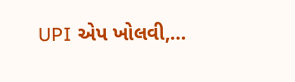UPI એપ ખોલવી,…